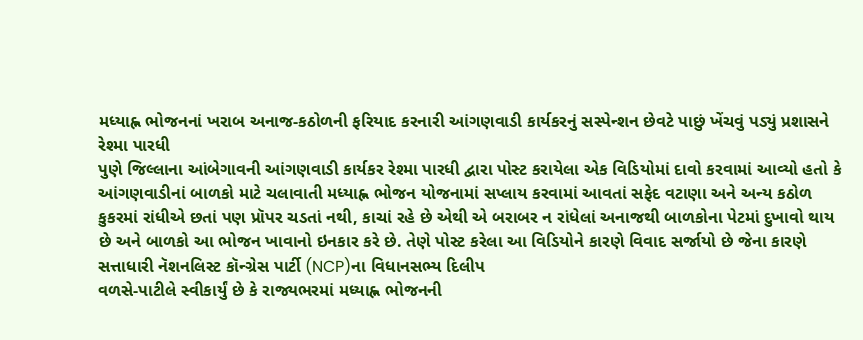મધ્યાહ્ન ભોજનનાં ખરાબ અનાજ-કઠોળની ફરિયાદ કરનારી આંગણવાડી કાર્યકરનું સસ્પેન્શન છેવટે પાછું ખેંચવું પડ્યું પ્રશાસને
રેશ્મા પારધી
પુણે જિલ્લાના આંબેગાવની આંગણવાડી કાર્યકર રેશ્મા પારધી દ્વારા પોસ્ટ કરાયેલા એક વિડિયોમાં દાવો કરવામાં આવ્યો હતો કે આંગણવાડીનાં બાળકો માટે ચલાવાતી મધ્યાહ્ન ભોજન યોજનામાં સપ્લાય કરવામાં આવતાં સફેદ વટાણા અને અન્ય કઠોળ કુકરમાં રાંધીએ છતાં પણ પ્રૉપર ચડતાં નથી, કાચાં રહે છે એથી એ બરાબર ન રાંધેલાં અનાજથી બાળકોના પેટમાં દુખાવો થાય છે અને બાળકો આ ભોજન ખાવાનો ઇનકાર કરે છે. તેણે પોસ્ટ કરેલા આ વિડિયોને કારણે વિવાદ સર્જાયો છે જેના કારણે સત્તાધારી નૅશનલિસ્ટ કૉન્ગ્રેસ પાર્ટી (NCP)ના વિધાનસભ્ય દિલીપ
વળસે-પાટીલે સ્વીકાર્યું છે કે રાજ્યભરમાં મધ્યાહ્ન ભોજનની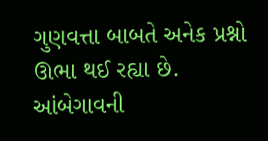ગુણવત્તા બાબતે અનેક પ્રશ્નો ઊભા થઈ રહ્યા છે.
આંબેગાવની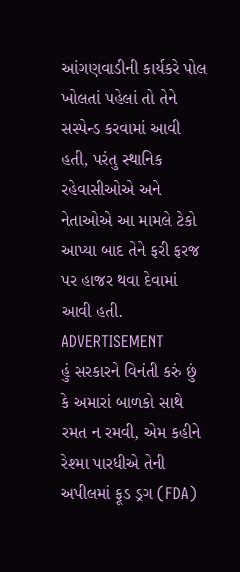આંગણવાડીની કાર્યકરે પોલ ખોલતાં પહેલાં તો તેને સસ્પેન્ડ કરવામાં આવી હતી, પરંતુ સ્થાનિક રહેવાસીઓએ અને નેતાઓએ આ મામલે ટેકો આપ્યા બાદ તેને ફરી ફરજ પર હાજર થવા દેવામાં આવી હતી.
ADVERTISEMENT
હું સરકારને વિનંતી કરું છું કે અમારાં બાળકો સાથે રમત ન રમવી, એમ કહીને રેશ્મા પારધીએ તેની અપીલમાં ફૂડ ડ્રગ (FDA)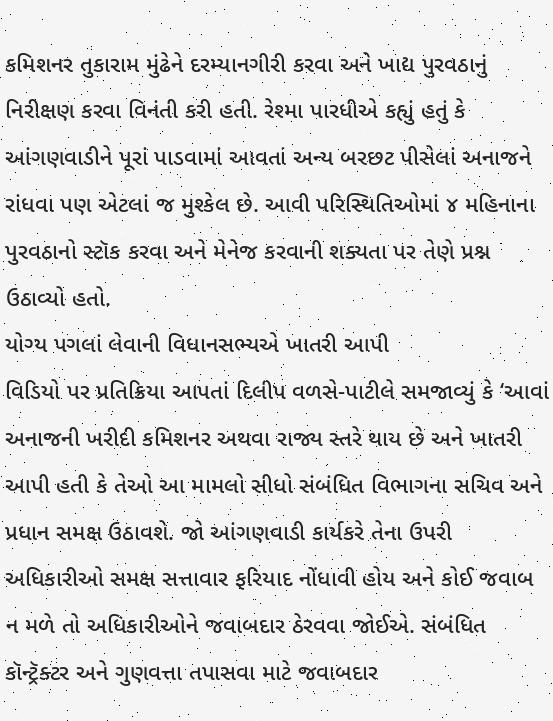કમિશનર તુકારામ મુંઢેને દરમ્યાનગીરી કરવા અને ખાદ્ય પુરવઠાનું નિરીક્ષણ કરવા વિનંતી કરી હતી. રેશ્મા પારધીએ કહ્યું હતું કે આંગણવાડીને પૂરાં પાડવામાં આવતાં અન્ય બરછટ પીસેલાં અનાજને રાંધવા પણ એટલાં જ મુશ્કેલ છે. આવી પરિસ્થિતિઓમાં ૪ મહિનાના પુરવઠાનો સ્ટૉક કરવા અને મેનેજ કરવાની શક્યતા પર તેણે પ્રશ્ન ઉઠાવ્યો હતો.
યોગ્ય પગલાં લેવાની વિધાનસભ્યએ ખાતરી આપી
વિડિયો પર પ્રતિક્રિયા આપતાં દિલીપ વળસે-પાટીલે સમજાવ્યું કે ‘આવાં અનાજની ખરીદી કમિશનર અથવા રાજ્ય સ્તરે થાય છે અને ખાતરી આપી હતી કે તેઓ આ મામલો સીધો સંબંધિત વિભાગના સચિવ અને પ્રધાન સમક્ષ ઉઠાવશે. જો આંગણવાડી કાર્યકરે તેના ઉપરી અધિકારીઓ સમક્ષ સત્તાવાર ફરિયાદ નોંધાવી હોય અને કોઈ જવાબ ન મળે તો અધિકારીઓને જવાબદાર ઠેરવવા જોઈએ. સંબંધિત કૉન્ટ્રૅક્ટર અને ગુણવત્તા તપાસવા માટે જવાબદાર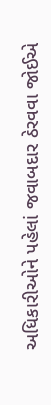અધિકારીઓને પહેલાં જવાબદાર ઠેરવવા જોઈએ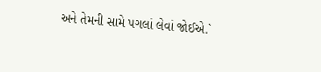અને તેમની સામે પગલાં લેવાં જોઈએ.`